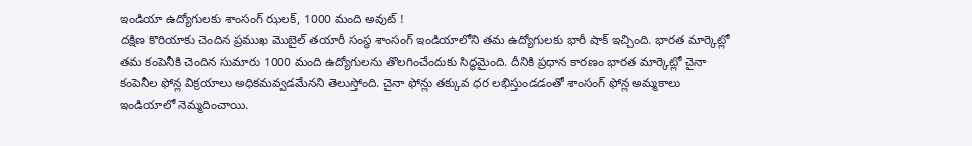ఇండియా ఉద్యోగులకు శాంసంగ్ ఝలక్, 1000 మంది అవుట్ !
దక్షిణ కొరియాకు చెందిన ప్రముఖ మొబైల్ తయారీ సంస్థ శాంసంగ్ ఇండియాలోని తమ ఉద్యోగులకు భారీ షాక్ ఇచ్చింది. భారత మార్కెట్లో తమ కంపెనీకి చెందిన సుమారు 1000 మంది ఉద్యోగులను తొలగించేందుకు సిద్ధమైంది. దీనికి ప్రధాన కారణం భారత మార్కెట్లో చైనా కంపెనీల ఫోన్ల విక్రయాలు అధికమవ్వడమేనని తెలుస్తోంది. చైనా ఫోన్లు తక్కువ ధర లభిస్తుండడంతో శాంసంగ్ ఫోన్ల అమ్మకాలు ఇండియాలో నెమ్మదించాయి.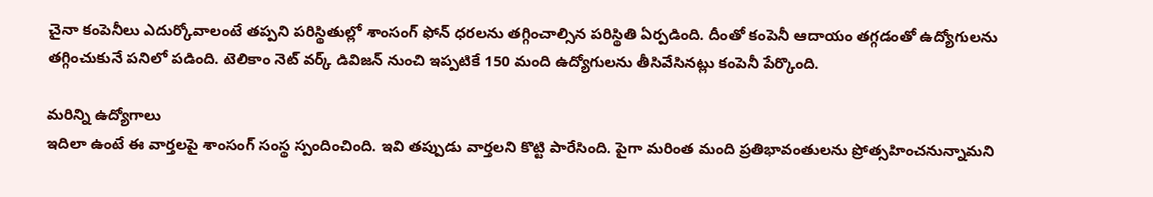చైనా కంపెనీలు ఎదుర్కోవాలంటే తప్పని పరిస్థితుల్లో శాంసంగ్ ఫోన్ ధరలను తగ్గించాల్సిన పరిస్థితి ఏర్పడింది. దీంతో కంపెనీ ఆదాయం తగ్గడంతో ఉద్యోగులను తగ్గించుకునే పనిలో పడింది. టెలికాం నెట్ వర్క్ డివిజన్ నుంచి ఇప్పటికే 150 మంది ఉద్యోగులను తీసివేసినట్లు కంపెనీ పేర్కొంది.

మరిన్ని ఉద్యోగాలు
ఇదిలా ఉంటే ఈ వార్తలపై శాంసంగ్ సంస్థ స్పందించింది. ఇవి తప్పుడు వార్తలని కొట్టి పారేసింది. పైగా మరింత మంది ప్రతిభావంతులను ప్రోత్సహించనున్నామని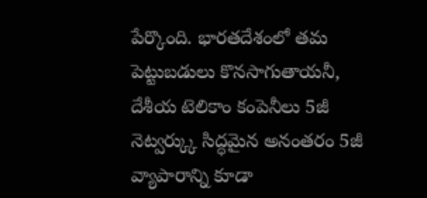పేర్కొంది. భారతదేశంలో తమ పెట్టుబడులు కొనసాగుతాయనీ, దేశీయ టెలికాం కంపెనీలు 5జీ నెట్వర్క్కు సిద్ధమైన అనంతరం 5జీ వ్యాపారాన్ని కూడా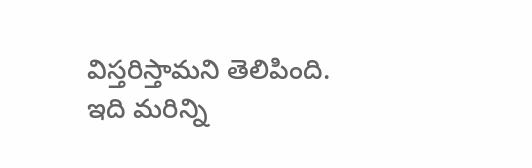విస్తరిస్తామని తెలిపింది. ఇది మరిన్ని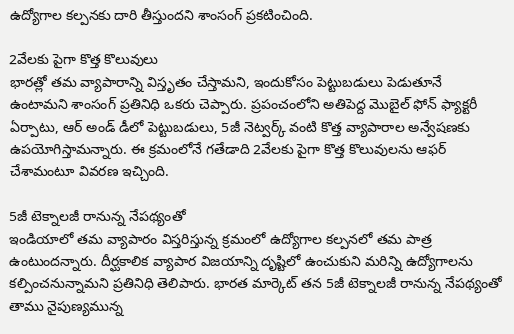ఉద్యోగాల కల్పనకు దారి తీస్తుందని శాంసంగ్ ప్రకటించింది.

2వేలకు పైగా కొత్త కొలువులు
భారత్లో తమ వ్యాపారాన్ని విస్తృతం చేస్తామని, ఇందుకోసం పెట్టుబడులు పెడుతూనే ఉంటామని శాంసంగ్ ప్రతినిధి ఒకరు చెప్పారు. ప్రపంచంలోని అతిపెద్ద మొబైల్ ఫోన్ ఫ్యాక్టరీ ఏర్పాటు, ఆర్ అండ్ డీలో పెట్టుబడులు, 5జీ నెట్వర్క్ వంటి కొత్త వ్యాపారాల అన్వేషణకు ఉపయోగిస్తామన్నారు. ఈ క్రమంలోనే గతేడాది 2వేలకు పైగా కొత్త కొలువులను ఆఫర్ చేశామంటూ వివరణ ఇచ్చింది.

5జీ టెక్నాలజీ రానున్న నేపథ్యంతో
ఇండియాలో తమ వ్యాపారం విస్తరిస్తున్న క్రమంలో ఉద్యోగాల కల్పనలో తమ పాత్ర ఉంటుందన్నారు. దీర్ఘకాలిక వ్యాపార విజయాన్ని దృష్టిలో ఉంచుకుని మరిన్ని ఉద్యోగాలను కల్పించనున్నామని ప్రతినిధి తెలిపారు. భారత మార్కెట్ తన 5జీ టెక్నాలజీ రానున్న నేపథ్యంతో తాము నైపుణ్యమున్న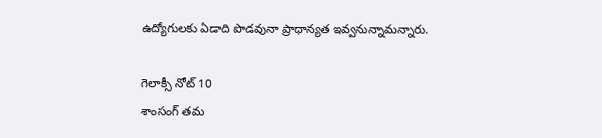ఉద్యోగులకు ఏడాది పొడవునా ప్రాధాన్యత ఇవ్వనున్నామన్నారు.

గెలాక్సీ నోట్ 10
శాంసంగ్ తమ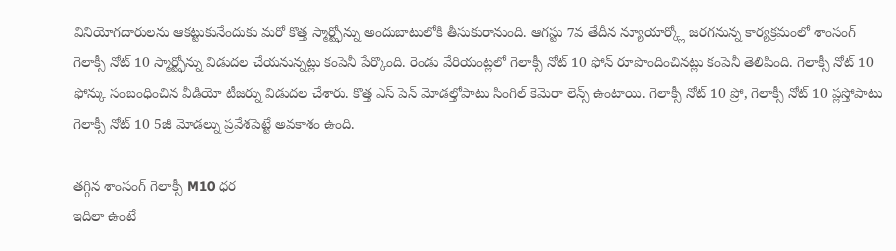వినియోగదారులను ఆకట్టుకునేందుకు మరో కొత్త స్మార్ట్ఫోన్ను అందుబాటులోకి తీసుకురానుంది. ఆగస్టు 7వ తేదీన న్యూయార్క్లో జరగనున్న కార్యక్రమంలో శాంసంగ్ గెలాక్సీ నోట్ 10 స్మార్ట్ఫోన్ను విడుదల చేయనున్నట్లు కంపెనీ పేర్కొంది. రెండు వేరియంట్లలో గెలాక్సీ నోట్ 10 ఫోన్ రూపొందించినట్లు కంపెనీ తెలిపింది. గెలాక్సీ నోట్ 10 ఫోన్కు సంబంధించిన వీడియో టీజర్ను విడుదల చేశారు. కొత్త ఎస్ పెన్ మోడల్తోపాటు సింగిల్ కెమెరా లెన్స్ ఉంటాయి. గెలాక్సీ నోట్ 10 ప్రో, గెలాక్సీ నోట్ 10 ప్లస్తోపాటు గెలాక్సీ నోట్ 10 5జీ మోడల్ను ప్రవేశపెట్టే అవకాశం ఉంది.

తగ్గిన శాంసంగ్ గెలాక్సీ M10 ధర
ఇదిలా ఉంటే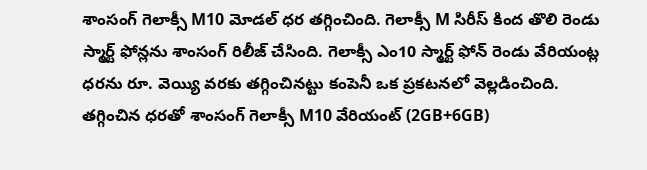శాంసంగ్ గెలాక్సీ M10 మోడల్ ధర తగ్గించింది. గెలాక్సీ M సిరీస్ కింద తొలి రెండు స్మార్ట్ ఫోన్లను శాంసంగ్ రిలీజ్ చేసింది. గెలాక్సీ ఎం10 స్మార్ట్ ఫోన్ రెండు వేరియంట్ల ధరను రూ. వెయ్యి వరకు తగ్గించినట్టు కంపెనీ ఒక ప్రకటనలో వెల్లడించింది. తగ్గించిన ధరతో శాంసంగ్ గెలాక్సీ M10 వేరియంట్ (2GB+6GB)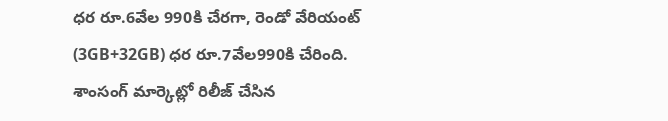ధర రూ.6వేల 990కి చేరగా, రెండో వేరియంట్ (3GB+32GB) ధర రూ.7వేల990కి చేరింది. శాంసంగ్ మార్కెట్లో రిలీజ్ చేసిన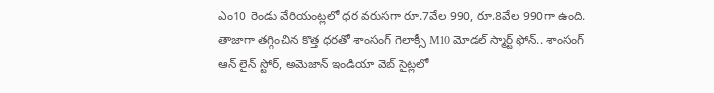ఎం10 రెండు వేరియంట్లలో ధర వరుసగా రూ.7వేల 990, రూ.8వేల 990గా ఉంది. తాజాగా తగ్గించిన కొత్త ధరతో శాంసంగ్ గెలాక్సీ M10 మోడల్ స్మార్ట్ ఫోన్.. శాంసంగ్ ఆన్ లైన్ స్టోర్, అమెజాన్ ఇండియా వెబ్ సైట్లలో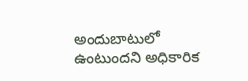అందుబాటులో ఉంటుందని అధికారిక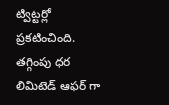ట్విట్టర్లో ప్రకటించింది. తగ్గింపు ధర లిమిటెడ్ ఆఫర్ గా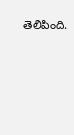తెలిపింది.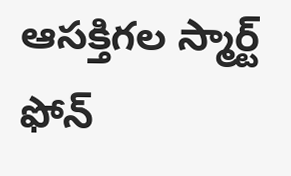ఆసక్తిగల స్మార్ట్ ఫోన్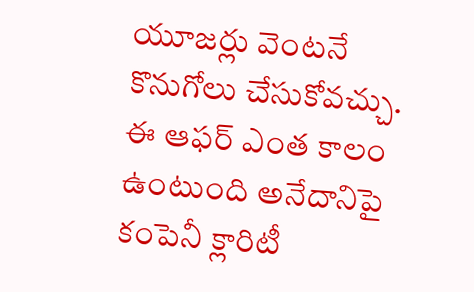యూజర్లు వెంటనే కొనుగోలు చేసుకోవచ్చు. ఈ ఆఫర్ ఎంత కాలం ఉంటుంది అనేదానిపై కంపెనీ క్లారిటీ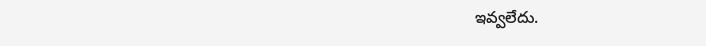ఇవ్వలేదు.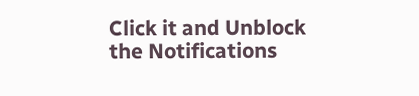Click it and Unblock the Notifications